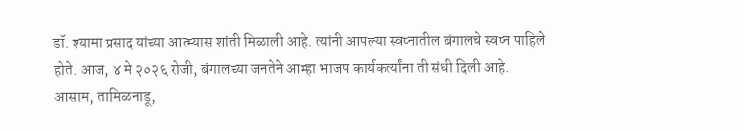डॉ. श्यामा प्रसाद यांच्या आत्म्यास शांती मिळाली आहे. त्यांनी आपल्या स्वप्नातील बंगालचे स्वप्न पाहिले होते. आज, ४ मे २०२६ रोजी, बंगालच्या जनतेने आम्हा भाजप कार्यकर्त्यांना ती संधी दिली आहे.
आसाम, तामिळनाडू,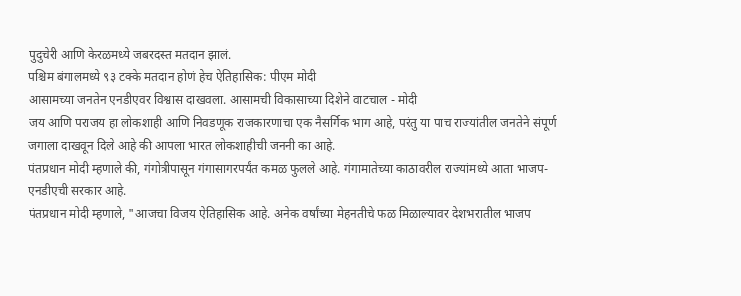पुदुचेरी आणि केरळमध्ये जबरदस्त मतदान झालं.
पश्चिम बंगालमध्ये ९३ टक्के मतदान होणं हेच ऐतिहासिक: पीएम मोदी
आसामच्या जनतेन एनडीएवर विश्वास दाखवला. आसामची विकासाच्या दिशेने वाटचाल - मोदी
जय आणि पराजय हा लोकशाही आणि निवडणूक राजकारणाचा एक नैसर्गिक भाग आहे, परंतु या पाच राज्यांतील जनतेने संपूर्ण जगाला दाखवून दिले आहे की आपला भारत लोकशाहीची जननी का आहे.
पंतप्रधान मोदी म्हणाले की, गंगोत्रीपासून गंगासागरपर्यंत कमळ फुलले आहे. गंगामातेच्या काठावरील राज्यांमध्ये आता भाजप-एनडीएची सरकार आहे.
पंतप्रधान मोदी म्हणाले, "आजचा विजय ऐतिहासिक आहे. अनेक वर्षांच्या मेहनतीचे फळ मिळाल्यावर देशभरातील भाजप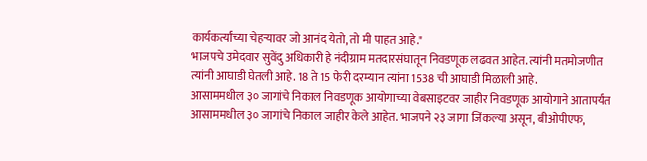कार्यकर्त्यांच्या चेहऱ्यावर जो आनंद येतो, तो मी पाहत आहे."
भाजपचे उमेदवार सुवेंदु अधिकारी हे नंदीग्राम मतदारसंघातून निवडणूक लढवत आहेत. त्यांनी मतमोजणीत त्यांनी आघाडी घेतली आहे. 18 ते 15 फेरी दरम्यान त्यांना 1538 ची आघाडी मिळाली आहे.
आसाममधील ३० जागांचे निकाल निवडणूक आयोगाच्या वेबसाइटवर जाहीर निवडणूक आयोगाने आतापर्यंत आसाममधील ३० जागांचे निकाल जाहीर केले आहेत. भाजपने २३ जागा जिंकल्या असून, बीओपीएफ,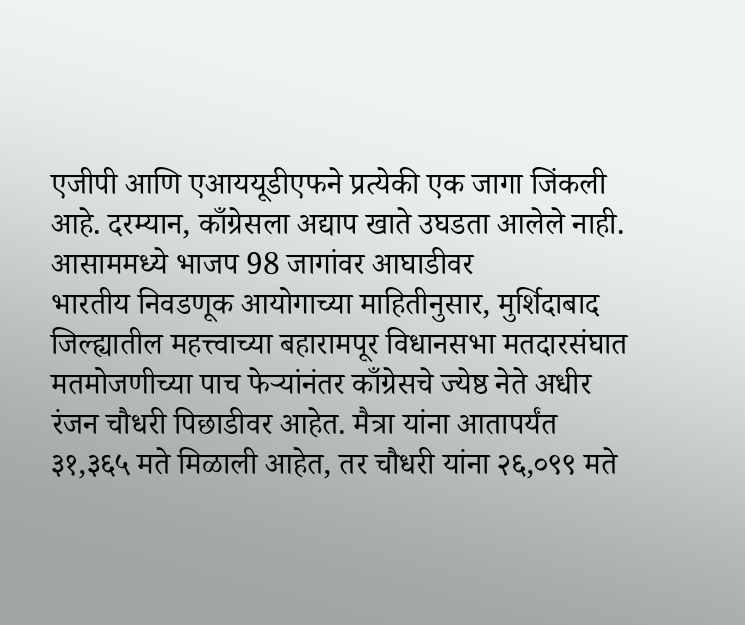एजीपी आणि एआययूडीएफने प्रत्येकी एक जागा जिंकली आहे. दरम्यान, काँग्रेसला अद्याप खाते उघडता आलेले नाही.
आसाममध्ये भाजप 98 जागांवर आघाडीवर
भारतीय निवडणूक आयोगाच्या माहितीनुसार, मुर्शिदाबाद जिल्ह्यातील महत्त्वाच्या बहारामपूर विधानसभा मतदारसंघात मतमोजणीच्या पाच फेऱ्यांनंतर काँग्रेसचे ज्येष्ठ नेते अधीर रंजन चौधरी पिछाडीवर आहेत. मैत्रा यांना आतापर्यंत ३१,३६५ मते मिळाली आहेत, तर चौधरी यांना २६,०९९ मते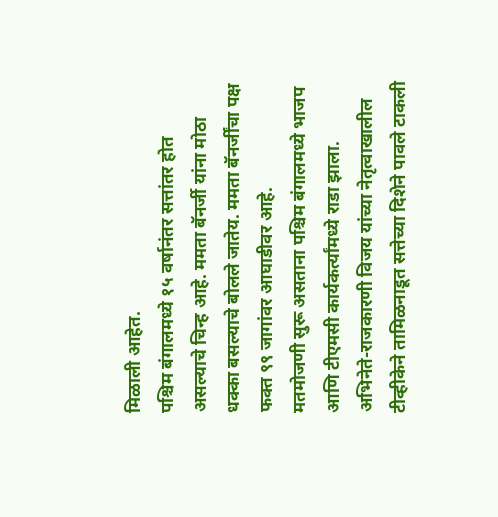मिळाली आहेत.
पश्चिम बंगालमध्ये १५ वर्षानंतर सत्तांतर होत असल्याचे चिन्ह आहे. ममता बॅनर्जी यांना मोठा धक्का बसल्याचे बोलले जातेय. ममता बॅनर्जींचा पक्ष फक्त ९९ जागांवर आघाडीवर आहे.
मतमोजणी सुरू असताना पश्चिम बंगालमध्ये भाजप आणि टीएमसी कार्यकर्त्यांमध्ये राडा झाला.
अभिनेते-राजकारणी विजय यांच्या नेतृत्वाखालील टीव्हीकेने तामिळनाडूत सत्तेच्या दिशेने पावले टाकली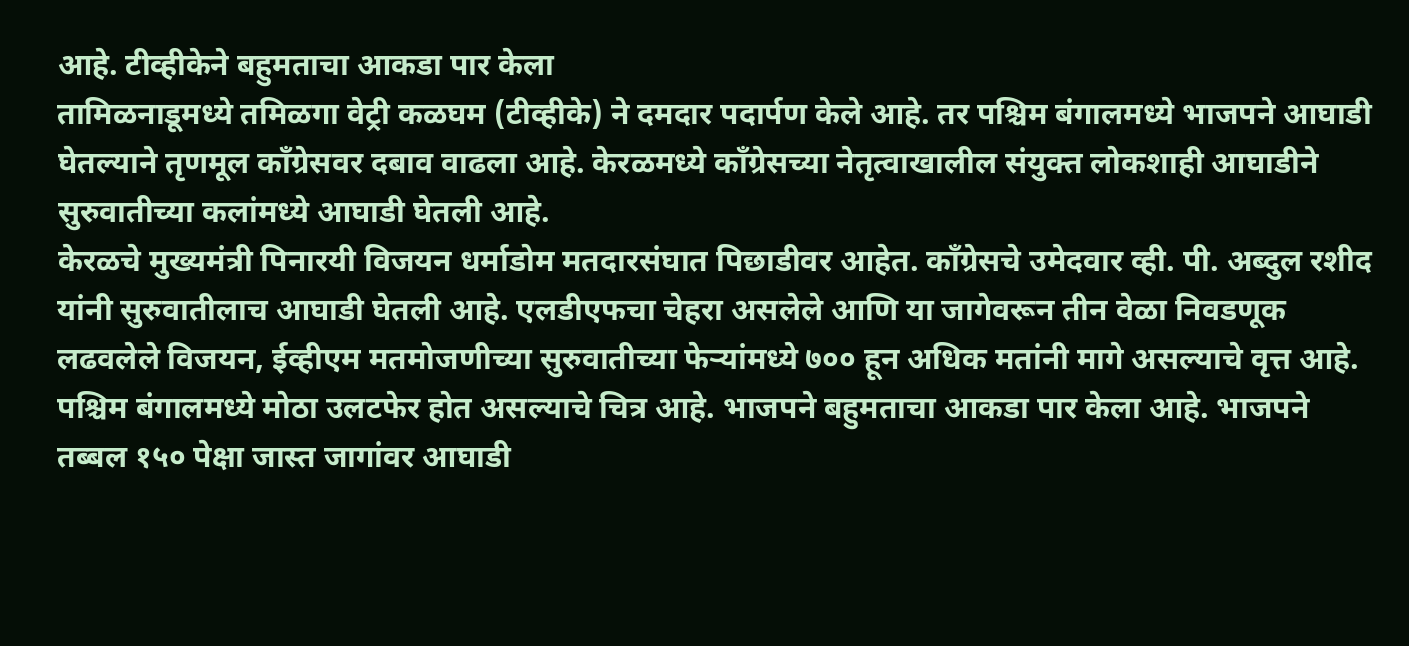आहे. टीव्हीकेने बहुमताचा आकडा पार केला
तामिळनाडूमध्ये तमिळगा वेट्री कळघम (टीव्हीके) ने दमदार पदार्पण केले आहे. तर पश्चिम बंगालमध्ये भाजपने आघाडी घेतल्याने तृणमूल काँग्रेसवर दबाव वाढला आहे. केरळमध्ये काँग्रेसच्या नेतृत्वाखालील संयुक्त लोकशाही आघाडीने सुरुवातीच्या कलांमध्ये आघाडी घेतली आहे.
केरळचे मुख्यमंत्री पिनारयी विजयन धर्माडोम मतदारसंघात पिछाडीवर आहेत. काँग्रेसचे उमेदवार व्ही. पी. अब्दुल रशीद यांनी सुरुवातीलाच आघाडी घेतली आहे. एलडीएफचा चेहरा असलेले आणि या जागेवरून तीन वेळा निवडणूक लढवलेले विजयन, ईव्हीएम मतमोजणीच्या सुरुवातीच्या फेऱ्यांमध्ये ७०० हून अधिक मतांनी मागे असल्याचे वृत्त आहे.
पश्चिम बंगालमध्ये मोठा उलटफेर होत असल्याचे चित्र आहे. भाजपने बहुमताचा आकडा पार केला आहे. भाजपने तब्बल १५० पेक्षा जास्त जागांवर आघाडी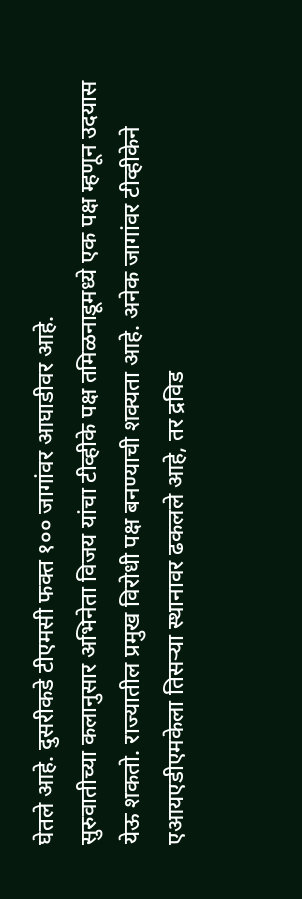घेतले आहे. दुसरीकडे टीएमसी फक्त १०० जागांवर आघाडीवर आहे.
सुरुवातीच्या कलानुसार अभिनेता विजय यांचा टीव्हीके पक्ष तमिळनाडूमध्ये एक पक्ष म्हणून उदयास येऊ शकतो. राज्यातील प्रमुख विरोधी पक्ष बनण्याची शक्यता आहे. अनेक जागांवर टीव्हीकेने एआयएडीएमकेला तिसऱ्या स्थानावर ढकलले आहे, तर द्रविड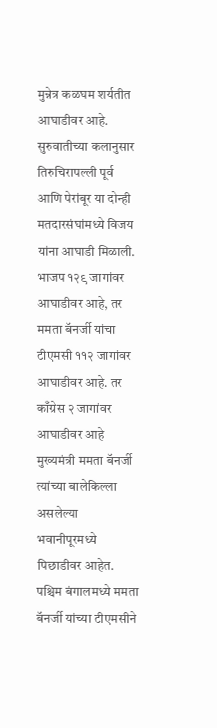मुन्नेत्र कळघम शर्यतीत आघाडीवर आहे. सुरुवातीच्या कलानुसार तिरुचिरापल्ली पूर्व आणि पेरांबूर या दोन्ही मतदारसंघांमध्ये विजय यांना आघाडी मिळाली.
भाजप १२९ जागांवर आघाडीवर आहे, तर ममता बॅनर्जी यांचा टीएमसी ११२ जागांवर आघाडीवर आहे. तर काँग्रेस २ जागांवर आघाडीवर आहे
मुख्यमंत्री ममता बॅनर्जी त्यांच्या बालेकिल्ला असलेल्या भवानीपूरमध्ये पिछाडीवर आहेत.
पश्चिम बंगालमध्ये ममता बॅनर्जी यांच्या टीएमसीने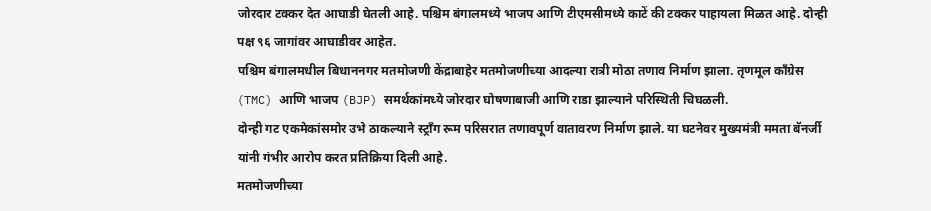जोरदार टक्कर देत आघाडी घेतली आहे. पश्चिम बंगालमध्ये भाजप आणि टीएमसीमध्ये काटें की टक्कर पाहायला मिळत आहे. दोन्ही पक्ष ९६ जागांवर आघाडीवर आहेत.
पश्चिम बंगालमधील बिधाननगर मतमोजणी केंद्राबाहेर मतमोजणीच्या आदल्या रात्री मोठा तणाव निर्माण झाला. तृणमूल काँग्रेस (TMC) आणि भाजप (BJP) समर्थकांमध्ये जोरदार घोषणाबाजी आणि राडा झाल्याने परिस्थिती चिघळली.
दोन्ही गट एकमेकांसमोर उभे ठाकल्याने स्ट्रॉंग रूम परिसरात तणावपूर्ण वातावरण निर्माण झाले. या घटनेवर मुख्यमंत्री ममता बॅनर्जी यांनी गंभीर आरोप करत प्रतिक्रिया दिली आहे.
मतमोजणीच्या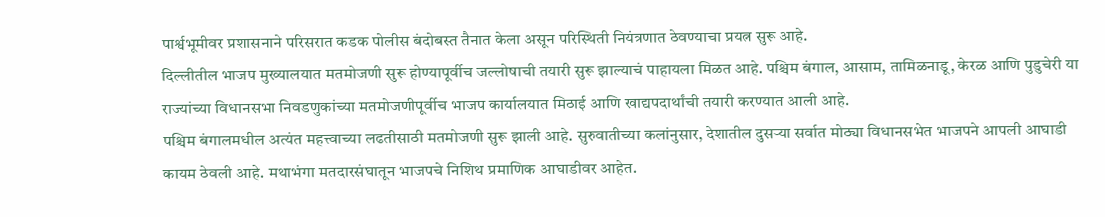पार्श्वभूमीवर प्रशासनाने परिसरात कडक पोलीस बंदोबस्त तैनात केला असून परिस्थिती नियंत्रणात ठेवण्याचा प्रयत्न सुरू आहे.
दिल्लीतील भाजप मुख्यालयात मतमोजणी सुरू होण्यापूर्वीच जल्लोषाची तयारी सुरू झाल्याचं पाहायला मिळत आहे. पश्चिम बंगाल, आसाम, तामिळनाडू, केरळ आणि पुडुचेरी या राज्यांच्या विधानसभा निवडणुकांच्या मतमोजणीपूर्वीच भाजप कार्यालयात मिठाई आणि खाद्यपदार्थांची तयारी करण्यात आली आहे.
पश्चिम बंगालमधील अत्यंत महत्त्वाच्या लढतीसाठी मतमोजणी सुरू झाली आहे. सुरुवातीच्या कलांनुसार, देशातील दुसऱ्या सर्वात मोठ्या विधानसभेत भाजपने आपली आघाडी कायम ठेवली आहे. मथाभंगा मतदारसंघातून भाजपचे निशिथ प्रमाणिक आघाडीवर आहेत.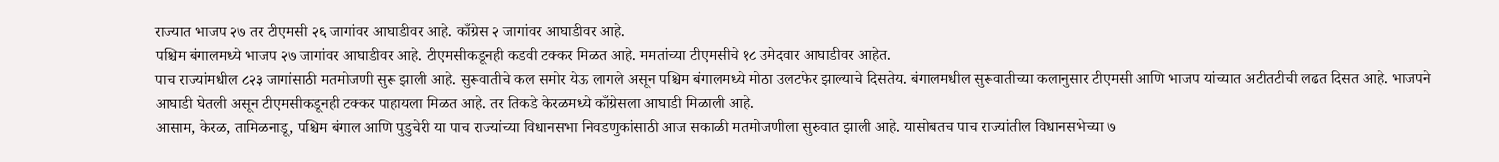राज्यात भाजप २७ तर टीएमसी २६ जागांवर आघाडीवर आहे. काँग्रेस २ जागांवर आघाडीवर आहे.
पश्चिम बंगालमध्ये भाजप २७ जागांवर आघाडीवर आहे. टीएमसीकडूनही कडवी टक्कर मिळत आहे. ममतांच्या टीएमसीचे १८ उमेदवार आघाडीवर आहेत.
पाच राज्यांमधील ८२३ जागांसाठी मतमोजणी सुरू झाली आहे. सुरूवातीचे कल समोर येऊ लागले असून पश्चिम बंगालमध्ये मोठा उलटफेर झाल्याचे दिसतेय. बंगालमधील सुरूवातीच्या कलानुसार टीएमसी आणि भाजप यांच्यात अटीतटीची लढत दिसत आहे. भाजपने आघाडी घेतली असून टीएमसीकडूनही टक्कर पाहायला मिळत आहे. तर तिकडे केरळमध्ये काँग्रेसला आघाडी मिळाली आहे.
आसाम, केरळ, तामिळनाडू, पश्चिम बंगाल आणि पुडुचेरी या पाच राज्यांच्या विधानसभा निवडणुकांसाठी आज सकाळी मतमोजणीला सुरुवात झाली आहे. यासोबतच पाच राज्यांतील विधानसभेच्या ७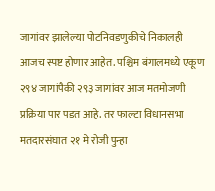जागांवर झालेल्या पोटनिवडणुकीचे निकालही आजच स्पष्ट होणार आहेत. पश्चिम बंगालमध्ये एकूण २९४ जागांपैकी २९३ जागांवर आज मतमोजणी प्रक्रिया पार पडत आहे. तर फाल्टा विधानसभा मतदारसंघात २१ मे रोजी पुन्हा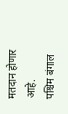मतदान होणार आहे.
पश्चिम बंगाल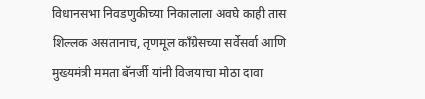विधानसभा निवडणुकीच्या निकालाला अवघे काही तास शिल्लक असतानाच, तृणमूल काँग्रेसच्या सर्वेसर्वा आणि मुख्यमंत्री ममता बॅनर्जी यांनी विजयाचा मोठा दावा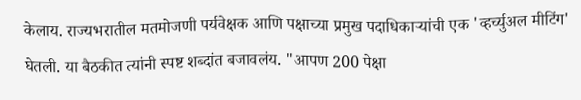केलाय. राज्यभरातील मतमोजणी पर्यवेक्षक आणि पक्षाच्या प्रमुख पदाधिकाऱ्यांची एक 'व्हर्च्युअल मीटिंग' घेतली. या बैठकीत त्यांनी स्पष्ट शब्दांत बजावलंय. "आपण 200 पेक्षा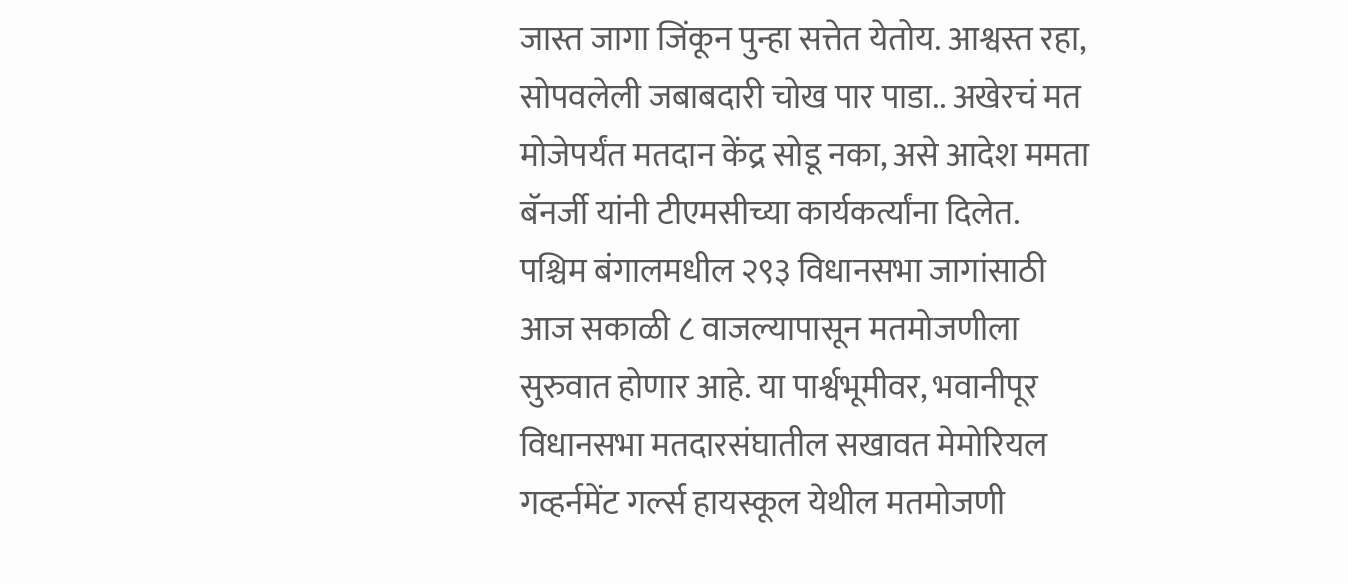जास्त जागा जिंकून पुन्हा सत्तेत येतोय. आश्वस्त रहा, सोपवलेली जबाबदारी चोख पार पाडा.. अखेरचं मत मोजेपर्यंत मतदान केंद्र सोडू नका, असे आदेश ममता बॅनर्जी यांनी टीएमसीच्या कार्यकर्त्यांना दिलेत.
पश्चिम बंगालमधील २९३ विधानसभा जागांसाठी आज सकाळी ८ वाजल्यापासून मतमोजणीला सुरुवात होणार आहे. या पार्श्वभूमीवर, भवानीपूर विधानसभा मतदारसंघातील सखावत मेमोरियल गव्हर्नमेंट गर्ल्स हायस्कूल येथील मतमोजणी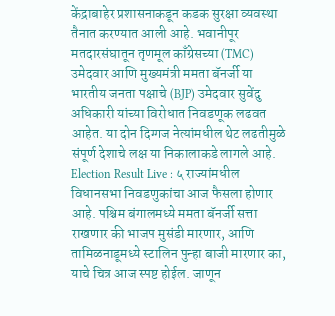केंद्राबाहेर प्रशासनाकडून कडक सुरक्षा व्यवस्था तैनात करण्यात आली आहे. भवानीपूर मतदारसंघातून तृणमूल काँग्रेसच्या (TMC) उमेदवार आणि मुख्यमंत्री ममता बॅनर्जी या भारतीय जनता पक्षाचे (BJP) उमेदवार सुवेंदु अधिकारी यांच्या विरोधात निवडणूक लढवत आहेत. या दोन दिग्गज नेत्यांमधील थेट लढतीमुळे संपूर्ण देशाचे लक्ष या निकालाकडे लागले आहे.
Election Result Live : ५ राज्यांमधील विधानसभा निवडणुकांचा आज फैसला होणार आहे. पश्चिम बंगालमध्ये ममता बॅनर्जी सत्ता राखणार की भाजप मुसंडी मारणार, आणि तामिळनाडूमध्ये स्टालिन पुन्हा बाजी मारणार का, याचे चित्र आज स्पष्ट होईल. जाणून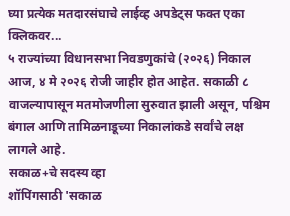घ्या प्रत्येक मतदारसंघाचे लाईव्ह अपडेट्स फक्त एका क्लिकवर...
५ राज्यांच्या विधानसभा निवडणुकांचे (२०२६) निकाल आज, ४ मे २०२६ रोजी जाहीर होत आहेत. सकाळी ८ वाजल्यापासून मतमोजणीला सुरुवात झाली असून, पश्चिम बंगाल आणि तामिळनाडूच्या निकालांकडे सर्वांचे लक्ष लागले आहे.
सकाळ+चे सदस्य व्हा
शॉपिंगसाठी 'सकाळ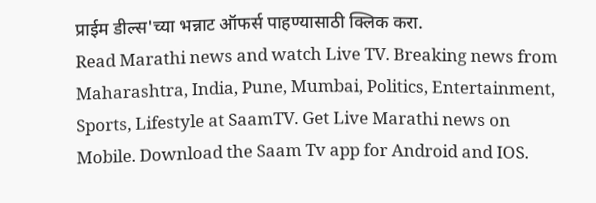प्राईम डील्स'च्या भन्नाट ऑफर्स पाहण्यासाठी क्लिक करा.
Read Marathi news and watch Live TV. Breaking news from Maharashtra, India, Pune, Mumbai, Politics, Entertainment, Sports, Lifestyle at SaamTV. Get Live Marathi news on Mobile. Download the Saam Tv app for Android and IOS.